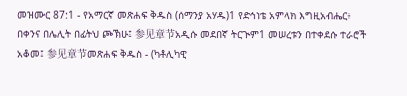መዝሙር 87:1 - የአማርኛ መጽሐፍ ቅዱስ (ሰማንያ አሃዱ)1 የድኅነቴ አምላክ እግዚአብሔር፥ በቀንና በሌሊት በፊትህ ጮኽሁ፤ 参见章节አዲሱ መደበኛ ትርጒም1 መሠረቱን በተቀደሱ ተራሮች አቆመ፤ 参见章节መጽሐፍ ቅዱስ - (ካቶሊካዊ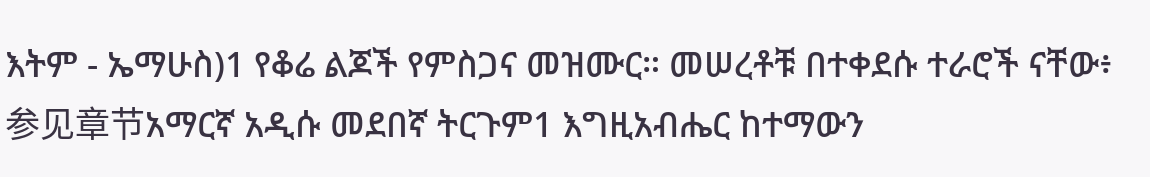እትም - ኤማሁስ)1 የቆሬ ልጆች የምስጋና መዝሙር። መሠረቶቹ በተቀደሱ ተራሮች ናቸው፥ 参见章节አማርኛ አዲሱ መደበኛ ትርጉም1 እግዚአብሔር ከተማውን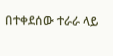በተቀደሰው ተራራ ላይ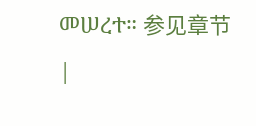መሠረተ። 参见章节 |